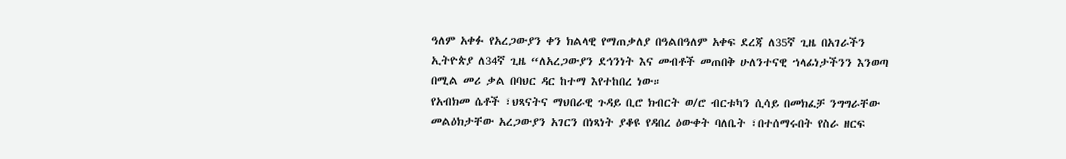ዓለም አቀፉ የአረጋውያን ቀን ክልላዊ የማጠቃለያ በዓልበዓለም አቀፍ ደረጃ ለ35ኛ ጊዜ በአገራችን ኢትዮጵያ ለ34ኛ ጊዜ “ለአረጋውያን ደኅንነት እና መብቶች መጠበቅ ሁለንተናዊ ኀላፊነታችንን እንወጣ በሚል መሪ ቃል በባህር ዳር ከተማ እየተከበረ ነው።
የአብክመ ሴቶች ፣ህጻናትና ማህበራዊ ጉዳይ ቢሮ ክብርት ወ/ሮ ብርቱካን ሲሳይ በመክፈቻ ንግግራቸው መልዕክታቸው አረጋውያን አገርን በነጻነት ያቆዩ የዳበረ ዕውቀት ባለቤት ፣በተሰማሩበት የስራ ዘርፍ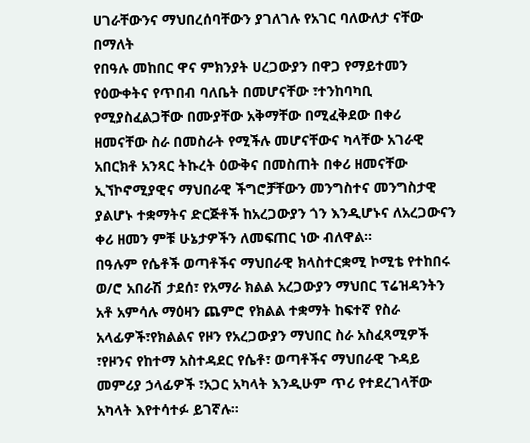ሀገራቸውንና ማህበረሰባቸውን ያገለገሉ የአገር ባለውለታ ናቸው በማለት
የበዓሉ መከበር ዋና ምክንያት ሀረጋውያን በዋጋ የማይተመን የዕውቀትና የጥበብ ባለቤት በመሆናቸው ፣ተንከባካቢ የሚያስፈልጋቸው በሙያቸው አቅማቸው በሚፈቅደው በቀሪ ዘመናቸው ስራ በመስራት የሚችሉ መሆናቸውና ካላቸው አገራዊ አበርክቶ አንጻር ትኩረት ዕውቅና በመስጠት በቀሪ ዘመናቸው ኢኘኮኖሚያዊና ማህበራዊ ችግሮቻቸውን መንግስተና መንግስታዊ ያልሆኑ ተቋማትና ድርጅቶች ከአረጋውያን ጎን እንዲሆኑና ለአረጋውናን ቀሪ ዘመን ምቹ ሁኔታዎችን ለመፍጠር ነው ብለዋል።
በዓሉም የሴቶች ወጣቶችና ማህበራዊ ክላስተርቋሚ ኮሚቴ የተከበሩ ወ/ሮ አበራሽ ታደሰ፣ የአማራ ክልል አረጋውያን ማህበር ፕሬዝዳንትን አቶ አምሳሉ ማዕዛን ጨምሮ የክልል ተቋማት ከፍተኛ የስራ አላፊዎች፣የክልልና የዞን የአረጋውያን ማህበር ስራ አስፈጻሚዎች ፣የዞንና የከተማ አስተዳደር የሴቶ፣ ወጣቶችና ማህበራዊ ጉዳይ መምሪያ ኃላፊዎች ፣አጋር አካላት እንዲሁም ጥሪ የተደረገላቸው አካላት እየተሳተፉ ይገኛሉ።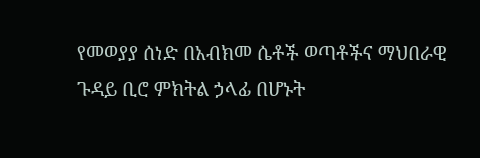የመወያያ ሰነድ በአብክመ ሴቶች ወጣቶችና ማህበራዊ ጉዳይ ቢሮ ምክትል ኃላፊ በሆኑት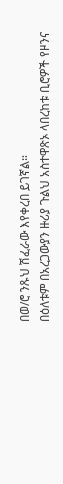በወ/ሮ ንጹህ ሽፈራው እየቀረበ ይገኛል።
በዕለቱም በአረጋውያን ዙሪያ ጉልህ አስተዋጽኦ ላበረከቱ ቢሮዎች የዞንና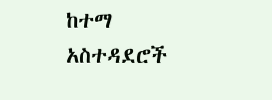ከተማ አስተዳደሮች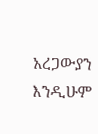አረጋውያን እንዲሁም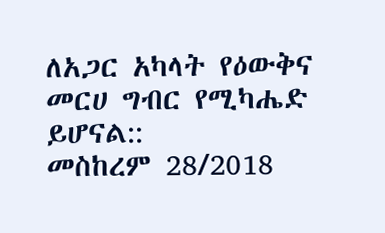ለአጋር አካላት የዕውቅና መርሀ ግብር የሚካሔድ ይሆናል::
መስከረም 28/2018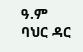ዓ.ም
ባህር ዳር